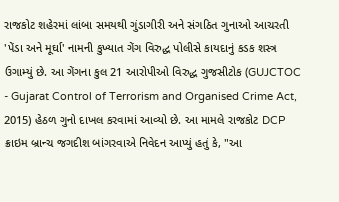રાજકોટ શહેરમાં લાંબા સમયથી ગુંડાગીરી અને સંગઠિત ગુનાઓ આચરતી 'પેંડા અને મૂર્ઘા' નામની કુખ્યાત ગેંગ વિરુદ્ધ પોલીસે કાયદાનું કડક શસ્ત્ર ઉગામ્યું છે. આ ગેંગના કુલ 21 આરોપીઓ વિરુદ્ધ ગુજસીટોક (GUJCTOC - Gujarat Control of Terrorism and Organised Crime Act, 2015) હેઠળ ગુનો દાખલ કરવામાં આવ્યો છે. આ મામલે રાજકોટ DCP ક્રાઇમ બ્રાન્ચ જગદીશ બાંગરવાએ નિવેદન આપ્યું હતું કે, "આ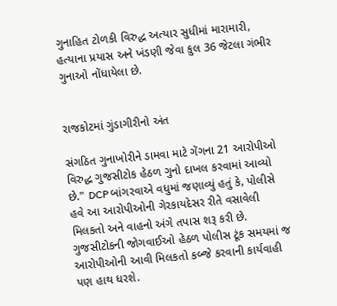ગુનાહિત ટોળકી વિરુદ્ધ અત્યાર સુધીમાં મારામારી, હત્યાના પ્રયાસ અને ખંડણી જેવા કુલ 36 જેટલા ગંભીર ગુનાઓ નોંધાયેલા છે.


રાજકોટમાં ગુંડાગીરીનો અંત

સંગઠિત ગુનાખોરીને ડામવા માટે ગેંગના 21 આરોપીઓ વિરુદ્ધ ગુજસીટોક હેઠળ ગુનો દાખલ કરવામાં આવ્યો છે." DCP બાંગરવાએ વધુમાં જણાવ્યું હતું કે, પોલીસે હવે આ આરોપીઓની ગેરકાયદેસર રીતે વસાવેલી મિલકતો અને વાહનો અંગે તપાસ શરૂ કરી છે. ગુજસીટોકની જોગવાઈઓ હેઠળ પોલીસ ટૂંક સમયમાં જ આરોપીઓની આવી મિલકતો કબ્જે કરવાની કાર્યવાહી પણ હાથ ધરશે.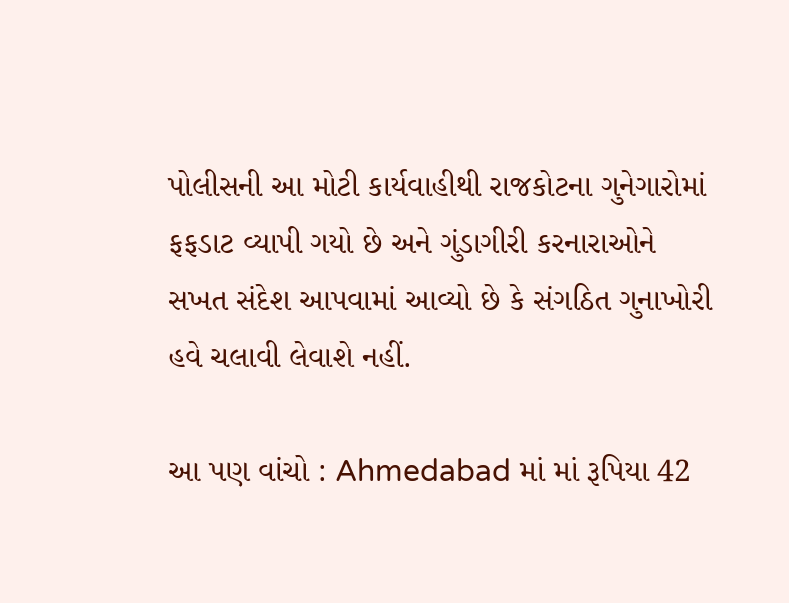પોલીસની આ મોટી કાર્યવાહીથી રાજકોટના ગુનેગારોમાં ફફડાટ વ્યાપી ગયો છે અને ગુંડાગીરી કરનારાઓને સખત સંદેશ આપવામાં આવ્યો છે કે સંગઠિત ગુનાખોરી હવે ચલાવી લેવાશે નહીં.

આ પણ વાંચો : Ahmedabad માં માં રૂપિયા 42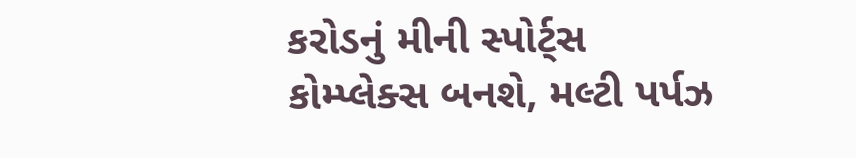કરોડનું મીની સ્પોર્ટ્સ કોમ્પ્લેક્સ બનશે, મલ્ટી પર્પઝ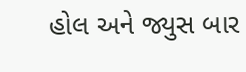હોલ અને જ્યુસ બાર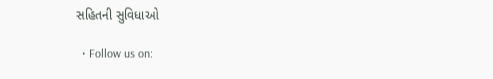સહિતની સુવિધાઓ

  • Follow us on: